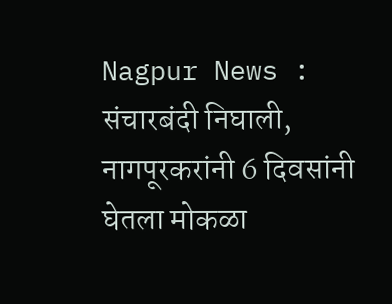Nagpur News : संचारबंदी निघाली, नागपूरकरांनी 6 दिवसांनी घेतला मोकळा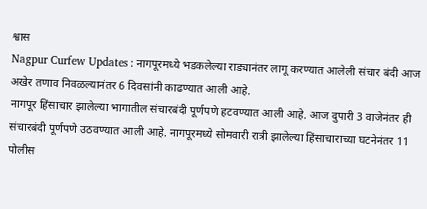श्वास
Nagpur Curfew Updates : नागपूरमध्ये भडकलेल्या राड्यानंतर लागू करण्यात आलेली संचार बंदी आज अखेर तणाव निवळल्यानंतर 6 दिवसांनी काढण्यात आली आहे.
नागपूर हिंसाचार झालेल्या भागातील संचारबंदी पूर्णपणे हटवण्यात आली आहे. आज दुपारी 3 वाजेनंतर ही संचारबंदी पूर्णपणे उठवण्यात आली आहे. नागपूरमध्ये सोमवारी रात्री झालेल्या हिंसाचाराच्या घटनेनंतर 11 पोलीस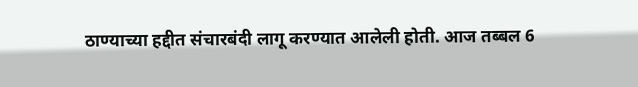ठाण्याच्या हद्दीत संचारबंदी लागू करण्यात आलेली होती. आज तब्बल 6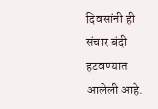दिवसांनी ही संचार बंदी हटवण्यात आलेली आहे.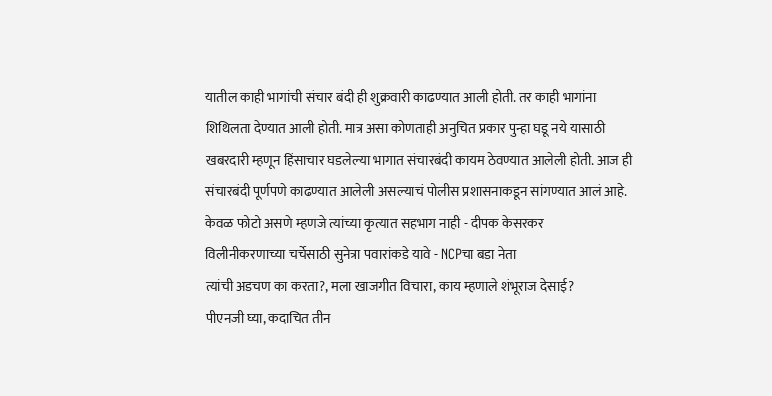यातील काही भागांची संचार बंदी ही शुक्रवारी काढण्यात आली होती. तर काही भागांना शिथिलता देण्यात आली होती. मात्र असा कोणताही अनुचित प्रकार पुन्हा घडू नये यासाठी खबरदारी म्हणून हिंसाचार घडलेल्या भागात संचारबंदी कायम ठेवण्यात आलेली होती. आज ही संचारबंदी पूर्णपणे काढण्यात आलेली असल्याचं पोलीस प्रशासनाकडून सांगण्यात आलं आहे.
केवळ फोटो असणे म्हणजे त्यांच्या कृत्यात सहभाग नाही - दीपक केसरकर
विलीनीकरणाच्या चर्चेसाठी सुनेत्रा पवारांकडे यावे - NCPचा बडा नेता
त्यांची अडचण का करता?, मला खाजगीत विचारा, काय म्हणाले शंभूराज देसाई?
पीएनजी घ्या, कदाचित तीन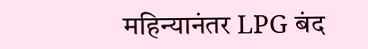महिन्यानंतर LPG बंद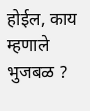होईल, काय म्हणाले भुजबळ ?